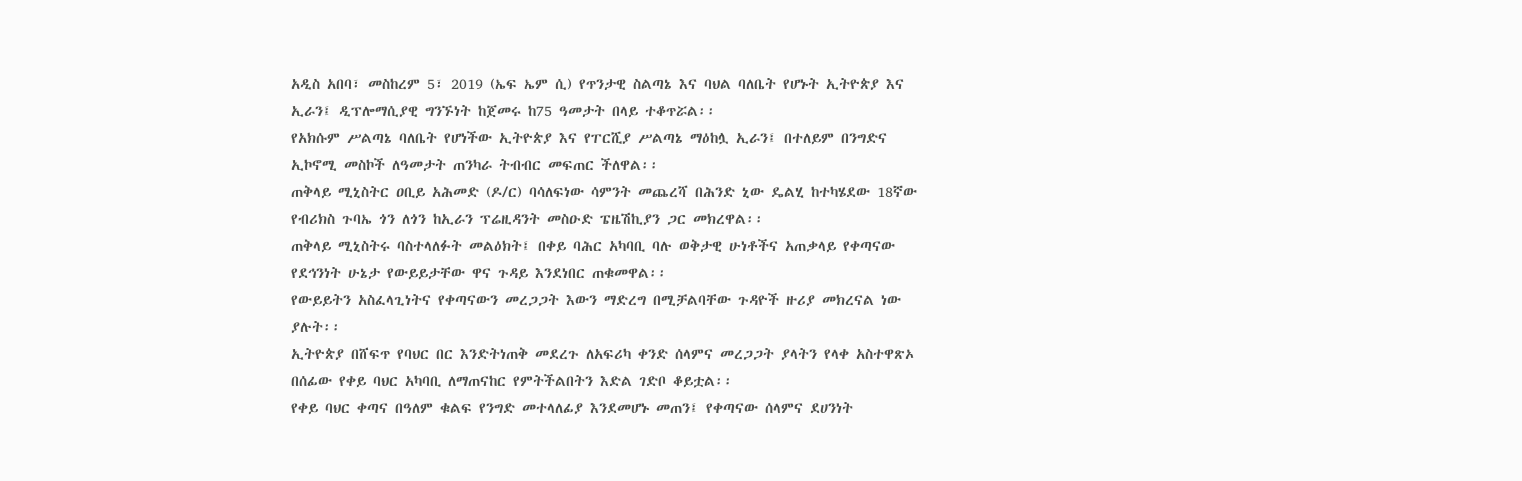አዲስ አበባ፣ መስከረም 5፣ 2019 (ኤፍ ኤም ሲ) የጥንታዊ ስልጣኔ እና ባህል ባለቤት የሆኑት ኢትዮጵያ እና ኢራን፤ ዲፕሎማሲያዊ ግንኙነት ከጀመሩ ከ75 ዓመታት በላይ ተቆጥሯል፡፡
የአክሱም ሥልጣኔ ባለቤት የሆነችው ኢትዮጵያ እና የፐርሺያ ሥልጣኔ ማዕከሏ ኢራን፤ በተለይም በንግድና ኢኮኖሚ መስኮች ለዓመታት ጠንካራ ትብብር መፍጠር ችለዋል፡፡
ጠቅላይ ሚኒስትር ዐቢይ አሕመድ (ዶ/ር) ባሳለፍነው ሳምንት መጨረሻ በሕንድ ኒው ዴልሂ ከተካሄደው 18ኛው የብሪክስ ጉባኤ ጎን ለጎን ከኢራን ፕሬዚዳንት መስዑድ ፔዜሽኪያን ጋር መክረዋል፡፡
ጠቅላይ ሚኒስትሩ ባስተላለፉት መልዕክት፤ በቀይ ባሕር አካባቢ ባሉ ወቅታዊ ሁነቶችና አጠቃላይ የቀጣናው የደኅንነት ሁኔታ የውይይታቸው ዋና ጉዳይ እንደነበር ጠቁመዋል፡፡
የውይይትን አስፈላጊነትና የቀጣናውን መረጋጋት እውን ማድረግ በሚቻልባቸው ጉዳዮች ዙሪያ መክረናል ነው ያሉት፡፡
ኢትዮጵያ በሸፍጥ የባህር በር እንድትነጠቅ መደረጉ ለአፍሪካ ቀንድ ሰላምና መረጋጋት ያላትን የላቀ አስተዋጽኦ በሰፊው የቀይ ባህር አካባቢ ለማጠናከር የምትችልበትን እድል ገድቦ ቆይቷል፡፡
የቀይ ባህር ቀጣና በዓለም ቁልፍ የንግድ መተላለፊያ እንደመሆኑ መጠን፤ የቀጣናው ሰላምና ደሀንነት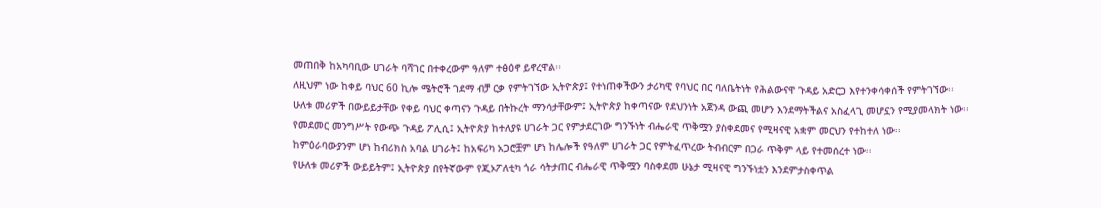መጠበቅ ከአካባቢው ሀገራት ባሻገር በተቀረውም ዓለም ተፅዕኖ ይኖረዋል፡፡
ለዚህም ነው ከቀይ ባህር 60 ኪሎ ሜትሮች ገደማ ብቻ ርቃ የምትገኘው ኢትዮጵያ፤ የተነጠቀችውን ታሪካዊ የባህር በር ባለቤትነት የሕልውናዋ ጉዳይ አድርጋ እየተንቀሳቀሰች የምትገኘው፡፡
ሁለቱ መሪዎች በውይይታቸው የቀይ ባህር ቀጣናን ጉዳይ በትኩረት ማንሳታቸውም፤ ኢትዮጵያ ከቀጣናው የደህንነት አጀንዳ ውጪ መሆን እንደማትችልና አስፈላጊ መሆኗን የሚያመላክት ነው፡፡
የመደመር መንግሥት የውጭ ጉዳይ ፖሊሲ፤ ኢትዮጵያ ከተለያዩ ሀገራት ጋር የምታደርገው ግንኙነት ብሔራዊ ጥቅሟን ያስቀደመና የሚዛናዊ አቋም መርህን የተከተለ ነው፡፡
ከምዕራባውያንም ሆነ ከብሪክስ አባል ሀገራት፤ ከአፍሪካ አጋሮቿም ሆነ ከሌሎች የዓለም ሀገራት ጋር የምትፈጥረው ትብብርም በጋራ ጥቅም ላይ የተመሰረተ ነው፡፡
የሁለቱ መሪዎች ውይይትም፤ ኢትዮጵያ በየትኛውም የጂኦፖለቲካ ጎራ ሳትታጠር ብሔራዊ ጥቅሟን ባስቀደመ ሁኔታ ሚዛናዊ ግንኙነቷን እንደምታስቀጥል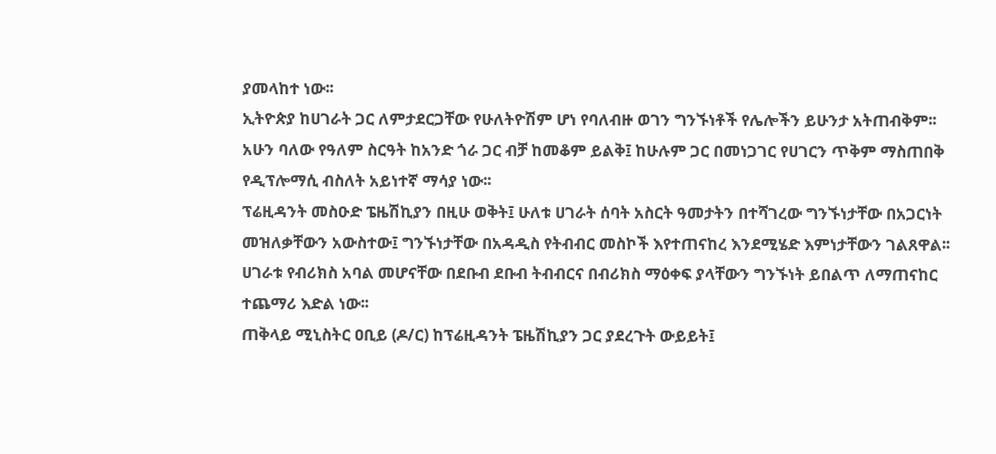ያመላከተ ነው፡፡
ኢትዮጵያ ከሀገራት ጋር ለምታደርጋቸው የሁለትዮሽም ሆነ የባለብዙ ወገን ግንኙነቶች የሌሎችን ይሁንታ አትጠብቅም፡፡
አሁን ባለው የዓለም ስርዓት ከአንድ ጎራ ጋር ብቻ ከመቆም ይልቅ፤ ከሁሉም ጋር በመነጋገር የሀገርን ጥቅም ማስጠበቅ የዲፕሎማሲ ብስለት አይነተኛ ማሳያ ነው፡፡
ፕሬዚዳንት መስዑድ ፔዜሽኪያን በዚሁ ወቅት፤ ሁለቱ ሀገራት ሰባት አስርት ዓመታትን በተሻገረው ግንኙነታቸው በአጋርነት መዝለቃቸውን አውስተው፤ ግንኙነታቸው በአዳዲስ የትብብር መስኮች እየተጠናከረ እንደሚሄድ እምነታቸውን ገልጸዋል፡፡
ሀገራቱ የብሪክስ አባል መሆናቸው በደቡብ ደቡብ ትብብርና በብሪክስ ማዕቀፍ ያላቸውን ግንኙነት ይበልጥ ለማጠናከር ተጨማሪ እድል ነው፡፡
ጠቅላይ ሚኒስትር ዐቢይ (ዶ/ር) ከፕሬዚዳንት ፔዜሽኪያን ጋር ያደረጉት ውይይት፤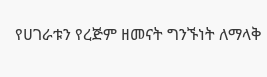የሀገራቱን የረጅም ዘመናት ግንኙነት ለማላቅ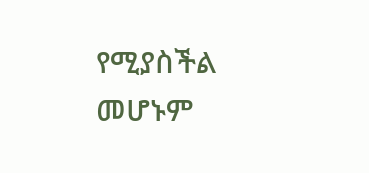የሚያስችል መሆኑም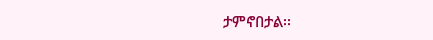ታምኖበታል፡፡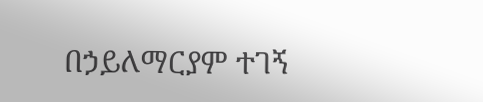በኃይለማርያም ተገኝ